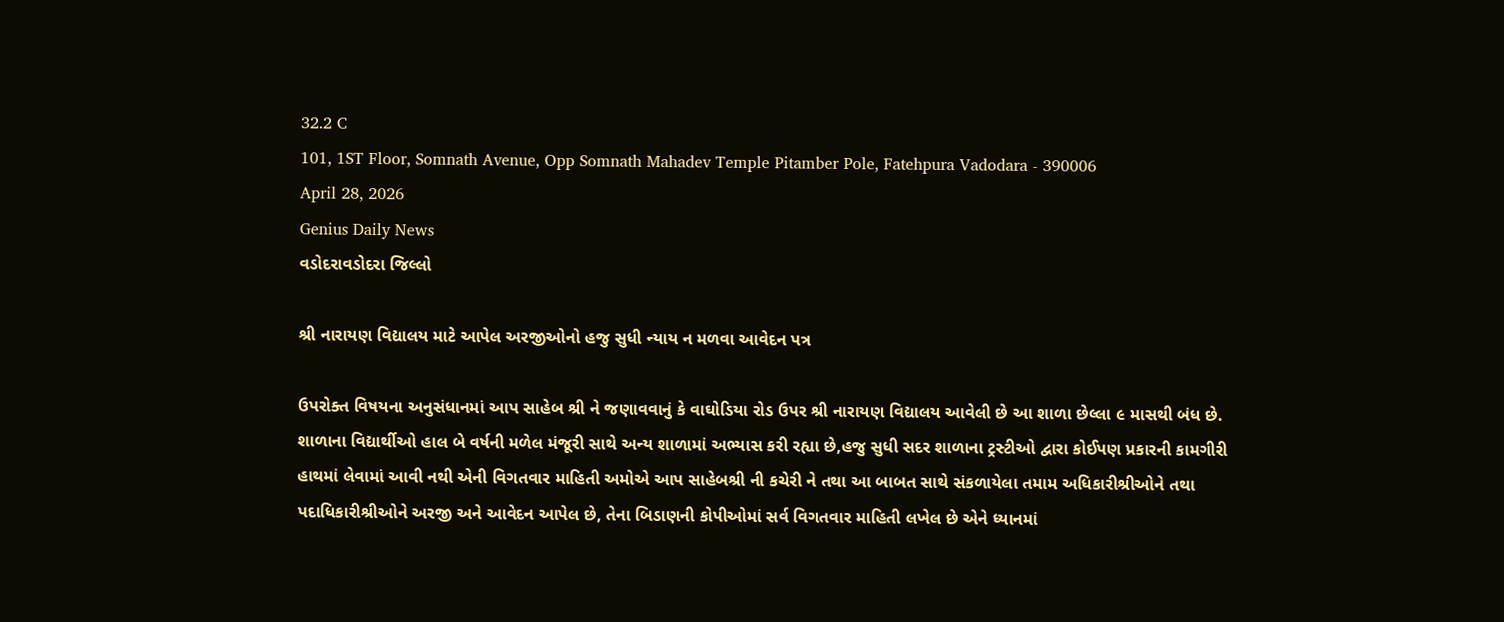32.2 C
101, 1ST Floor, Somnath Avenue, Opp Somnath Mahadev Temple Pitamber Pole, Fatehpura Vadodara - 390006
April 28, 2026
Genius Daily News
વડોદરાવડોદરા જિલ્લો

શ્રી નારાયણ વિદ્યાલય માટે આપેલ અરજીઓનો હજુ સુધી ન્યાય ન મળવા આવેદન પત્ર

ઉપરોક્ત વિષયના અનુસંધાનમાં આપ સાહેબ શ્રી ને જણાવવાનું કે વાઘોડિયા રોડ ઉપર શ્રી નારાયણ વિદ્યાલય આવેલી છે આ શાળા છેલ્લા ૯ માસથી બંધ છે. શાળાના વિદ્યાર્થીઓ હાલ બે વર્ષની મળેલ મંજૂરી સાથે અન્ય શાળામાં અભ્યાસ કરી રહ્યા છે,હજુ સુધી સદર શાળાના ટ્રસ્ટીઓ દ્વારા કોઈપણ પ્રકારની કામગીરી હાથમાં લેવામાં આવી નથી એની વિગતવાર માહિતી અમોએ આપ સાહેબશ્રી ની કચેરી ને તથા આ બાબત સાથે સંકળાયેલા તમામ અધિકારીશ્રીઓને તથા પદાધિકારીશ્રીઓને અરજી અને આવેદન આપેલ છે, તેના બિડાણની કોપીઓમાં સર્વ વિગતવાર માહિતી લખેલ છે એને ધ્યાનમાં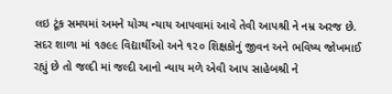લઇ ટૂંક સમયમાં અમને યોગ્ય ન્યાય આપવામાં આવે તેવી આપશ્રી ને નમ્ર અરજ છે. સદર શાળા માં ૧૭૯૯ વિદ્યાર્થીઓ અને ૧૨૦ શિક્ષકોનું જીવન અને ભવિષ્ય જોખમાઈ રહ્યું છે તો જલ્દી માં જલ્દી આનો ન્યાય મળે એવી આપ સાહેબશ્રી ને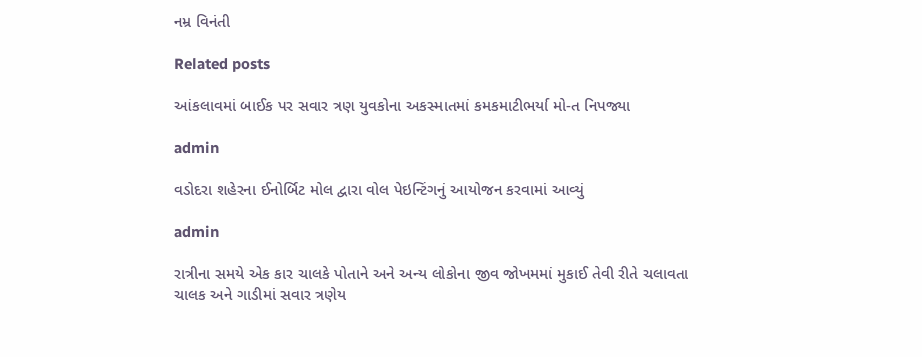નમ્ર વિનંતી

Related posts

આંકલાવમાં બાઈક પર સવાર ત્રણ યુવકોના અકસ્માતમાં કમકમાટીભર્યા મો-ત નિપજ્યા

admin

વડોદરા શહેરના ઈનોર્બિટ મોલ દ્વારા વોલ પેઇન્ટિંગનું આયોજન કરવામાં આવ્યું

admin

રાત્રીના સમયે એક કાર ચાલકે પોતાને અને અન્ય લોકોના જીવ જોખમમાં મુકાઈ તેવી રીતે ચલાવતા ચાલક અને ગાડીમાં સવાર ત્રણેય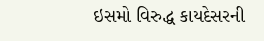ઇસમો વિરુદ્ધ કાયદેસરની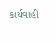કાર્યવાહી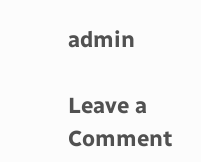admin

Leave a Comment